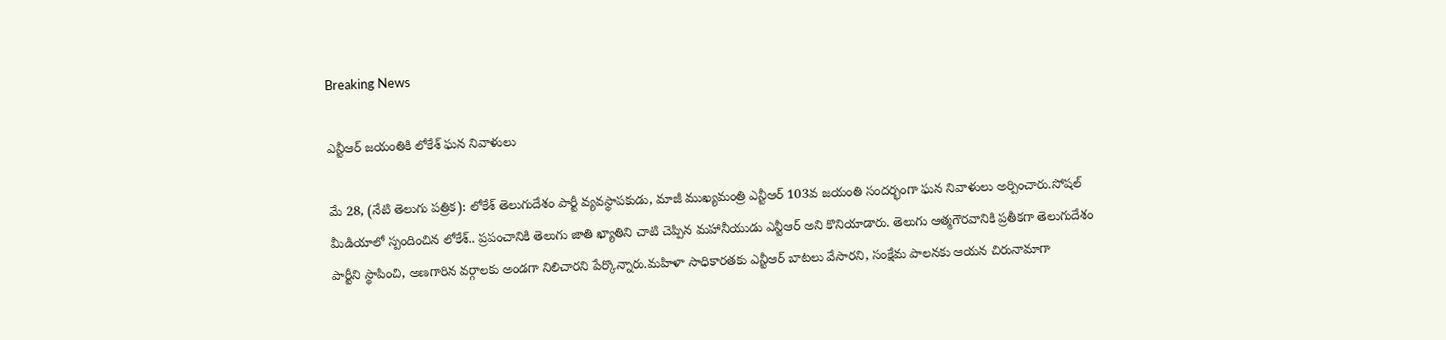Breaking News

ఎన్టీఆర్ జయంతికి లోకేశ్ ఘన నివాళులు

మే 28, (నేటి తెలుగు పత్రిక): లోకేశ్ తెలుగుదేశం పార్టీ వ్యవస్థాపకుడు, మాజీ ముఖ్యమంత్రి ఎన్టీఆర్ 103వ జయంతి సందర్భంగా ఘన నివాళులు అర్పించారు.సోషల్ మీడియాలో స్పందించిన లోకేశ్.. ప్రపంచానికి తెలుగు జాతి ఖ్యాతిని చాటి చెప్పిన మహానీయుడు ఎన్టీఆర్ అని కొనియాడారు. తెలుగు ఆత్మగౌరవానికి ప్రతీకగా తెలుగుదేశం పార్టీని స్థాపించి, అణగారిన వర్గాలకు అండగా నిలిచారని పేర్కొన్నారు.మహిళా సాధికారతకు ఎన్టీఆర్ బాటలు వేసారని, సంక్షేమ పాలనకు ఆయన చిరునామాగా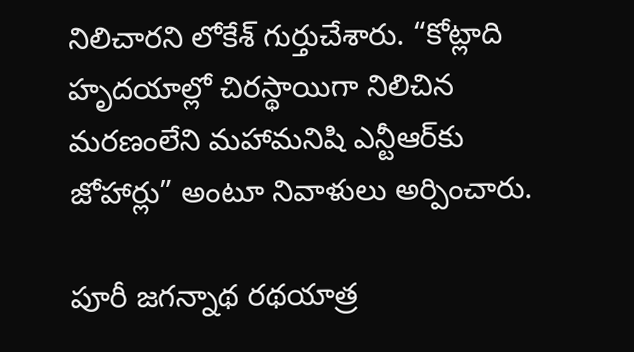నిలిచారని లోకేశ్ గుర్తుచేశారు. “కోట్లాది హృదయాల్లో చిరస్థాయిగా నిలిచిన మరణంలేని మహామనిషి ఎన్టీఆర్‌కు జోహార్లు” అంటూ నివాళులు అర్పించారు.

పూరీ జగన్నాథ రథయాత్ర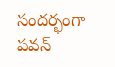సందర్భంగా పవన్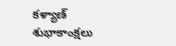కళ్యాణ్ శుభాకాంక్షలు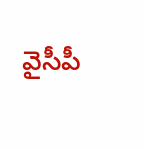వైసీపీ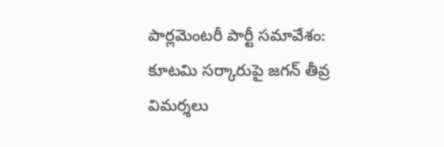పార్లమెంటరీ పార్టీ సమావేశం: కూటమి సర్కారుపై జగన్ తీవ్ర విమర్శలు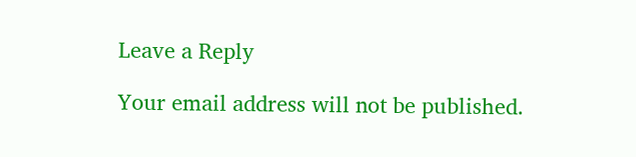Leave a Reply

Your email address will not be published.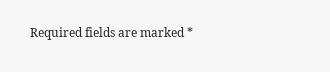Required fields are marked *